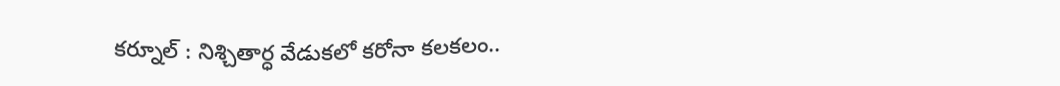కర్నూల్ : నిశ్చితార్ధ వేడుకలో కరోనా కలకలం..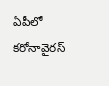ఏపీలో కరోనావైరస్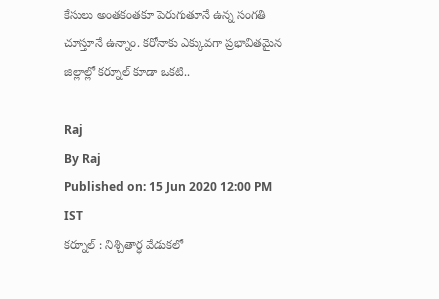కేసులు అంతకంతకూ పెరుగుతూనే ఉన్న సంగతి చూస్తూనే ఉన్నాం. కరోనాకు ఎక్కువగా ప్రభావితమైన జిల్లాల్లో కర్నూల్ కూడా ఒకటి..

Raj
By Raj
Published on: 15 Jun 2020 12:00 PM IST
కర్నూల్ : నిశ్చితార్ధ వేడుకలో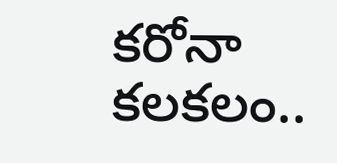కరోనా కలకలం..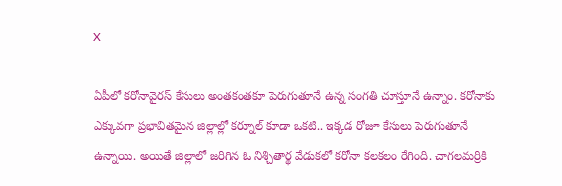X

ఏపీలో కరోనావైరస్ కేసులు అంతకంతకూ పెరుగుతూనే ఉన్న సంగతి చూస్తూనే ఉన్నాం. కరోనాకు ఎక్కువగా ప్రభావితమైన జిల్లాల్లో కర్నూల్ కూడా ఒకటి.. ఇక్కడ రోజూ కేసులు పెరుగుతూనే ఉన్నాయి. అయితే జిల్లాలో జరిగిన ఓ నిశ్చితార్థ వేడుకలో కరోనా కలకలం రేగింది. చాగలమర్రికి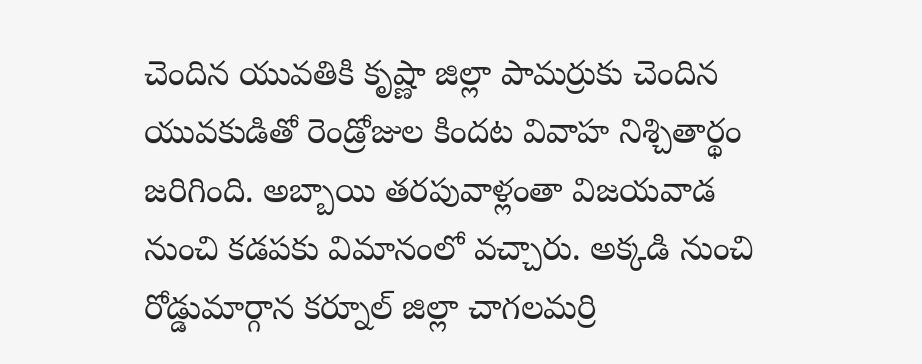చెందిన యువతికి కృష్ణా జిల్లా పామర్రుకు చెందిన యువకుడితో రెండ్రోజుల కిందట వివాహ నిశ్చితార్థం జరిగింది. అబ్బాయి తరపువాళ్లంతా విజయవాడ నుంచి కడపకు విమానంలో వచ్చారు. అక్కడి నుంచి రోడ్డుమార్గాన కర్నూల్ జిల్లా చాగలమర్రి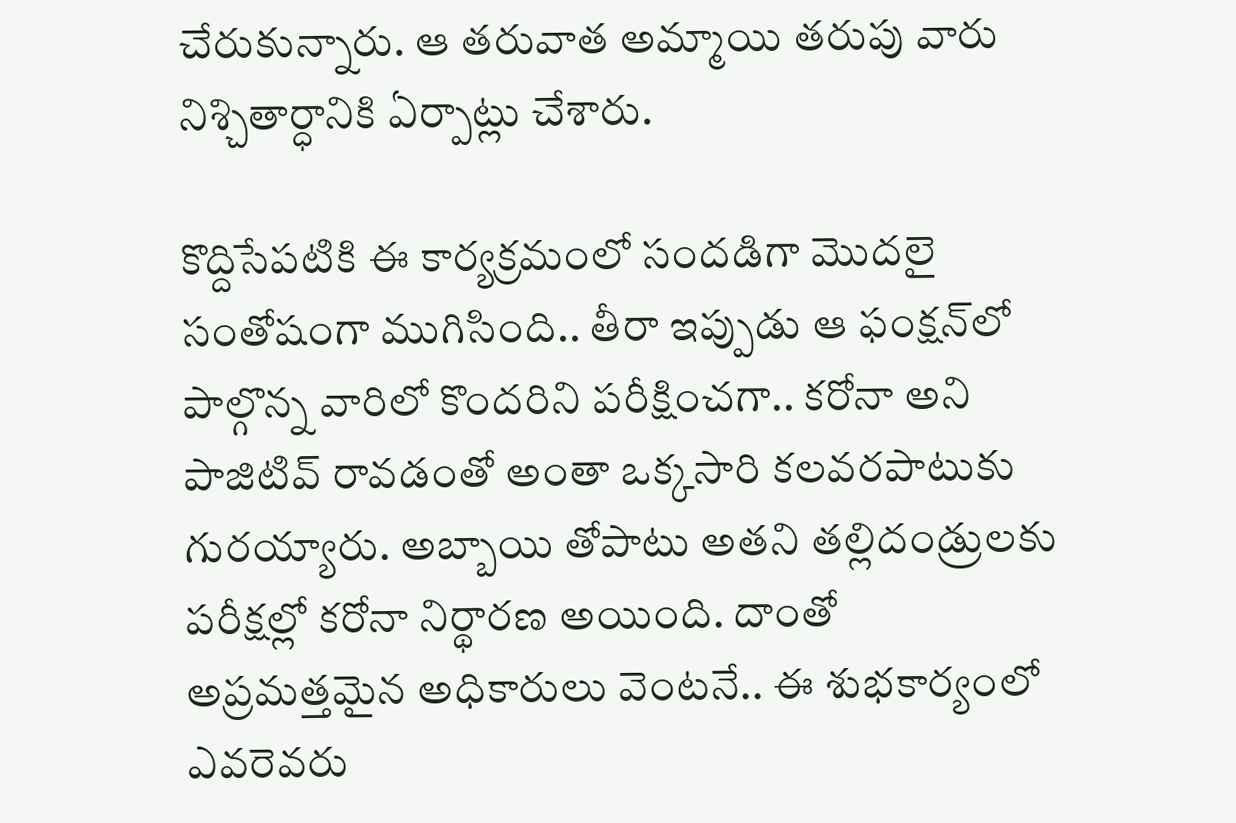చేరుకున్నారు. ఆ తరువాత అమ్మాయి తరుపు వారు నిశ్చితార్ధానికి ఏర్పాట్లు చేశారు.

కొద్దిసేపటికి ఈ కార్యక్రమంలో సందడిగా మొదలై సంతోషంగా ముగిసింది.. తీరా ఇప్పుడు ఆ ఫంక్షన్‌లో పాల్గొన్న వారిలో కొందరిని పరీక్షించగా.. కరోనా అని పాజిటివ్ రావడంతో అంతా ఒక్కసారి కలవరపాటుకు గురయ్యారు. అబ్బాయి తోపాటు అతని తల్లిదండ్రులకు పరీక్షల్లో కరోనా నిర్థారణ అయింది. దాంతో అప్రమత్తమైన అధికారులు వెంటనే.. ఈ శుభకార్యంలో ఎవరెవరు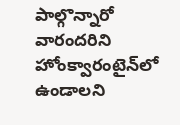పాల్గొన్నారో వారందరిని హోంక్వారంటైన్‌లో ఉండాలని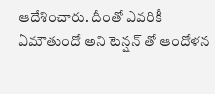ఆదేశించారు. దీంతో ఎవరికీ ఏమౌతుందో అని టెన్షన్ తో ఆందోళన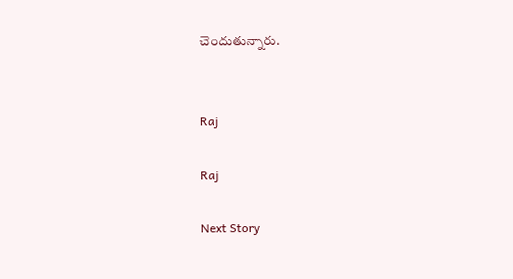చెందుతున్నారు.


Raj

Raj

Next Story